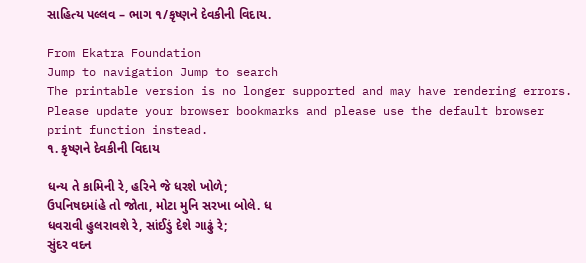સાહિત્ય પલ્લવ – ભાગ ૧/કૃષ્ણને દેવકીની વિદાય.

From Ekatra Foundation
Jump to navigation Jump to search
The printable version is no longer supported and may have rendering errors. Please update your browser bookmarks and please use the default browser print function instead.
૧. કૃષ્ણને દેવકીની વિદાય

ધન્ય તે કામિની રે, હરિને જે ધરશે ખોળે;
ઉપનિષદમાંહે તો જોતા, મોટા મુનિ સરખા બોલે. ધ
ધવરાવી હુલરાવશે રે, સાંઈડું દેશે ગાઢું રે;
સુંદર વદન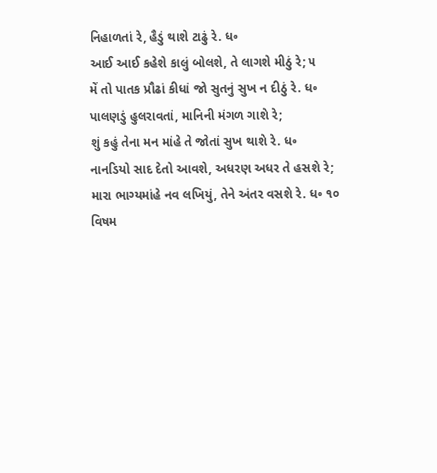નિહાળતાં રે, હૈડું થાશે ટાઢું રે. ધ૰
આઈ આઈ કહેશે કાલું બોલશે, તે લાગશે મીઠું રે; ૫
મેં તો પાતક પ્રૌઢાં કીધાં જો સુતનું સુખ ન દીઠું રે. ધ૰
પાલણડું હુલરાવતાં, માનિની મંગળ ગાશે રે;
શું કહું તેના મન માંહે તે જોતાં સુખ થાશે રે. ધ૰
નાનડિયો સાદ દેતો આવશે, અધરણ અધર તે હસશે રે;
મારા ભાગ્યમાંહે નવ લખિયું, તેને અંતર વસશે રે. ધ૰ ૧૦
વિષમ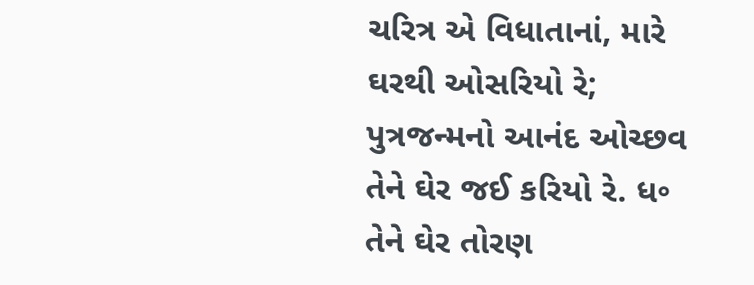ચરિત્ર એ વિધાતાનાં, મારે ઘરથી ઓસરિયો રે;
પુત્રજન્મનો આનંદ ઓચ્છવ તેને ઘેર જઈ કરિયો રે. ધ૰
તેને ઘેર તોરણ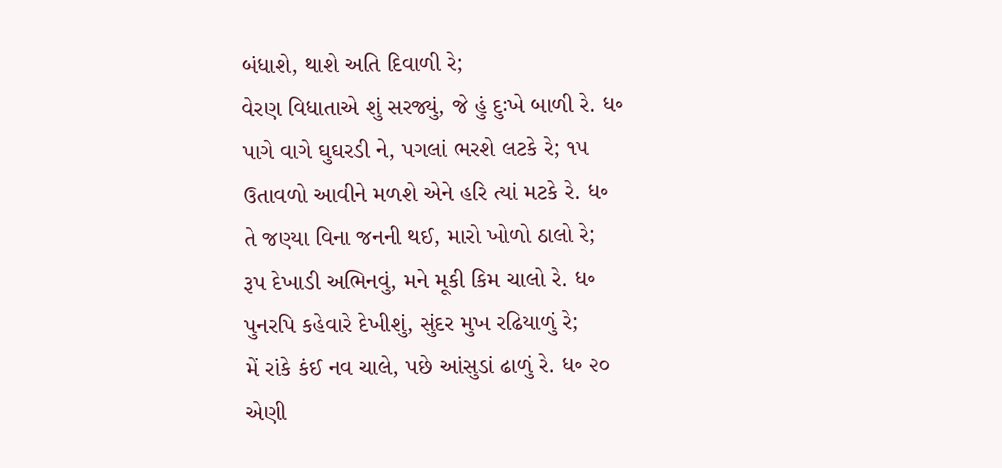બંધાશે, થાશે અતિ દિવાળી રે;
વેરણ વિધાતાએ શું સરજ્યું, જે હું દુઃખે બાળી રે. ધ૰
પાગે વાગે ઘુઘરડી ને, પગલાં ભરશે લટકે રે; ૧૫
ઉતાવળો આવીને મળશે એને હરિ ત્યાં મટકે રે. ધ૰
તે જણ્યા વિના જનની થઈ, મારો ખોળો ઠાલો રે;
રૂપ દેખાડી અભિનવું, મને મૂકી કિમ ચાલો રે. ધ૰
પુનરપિ કહેવારે દેખીશું, સુંદર મુખ રઢિયાળું રે;
મેં રાંકે કંઈ નવ ચાલે, પછે આંસુડાં ઢાળું રે. ધ૰ ૨૦
એણી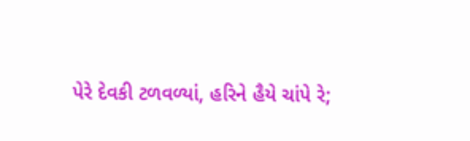પેરે દેવકી ટળવળ્યાં, હરિને હૈયે ચાંપે રે;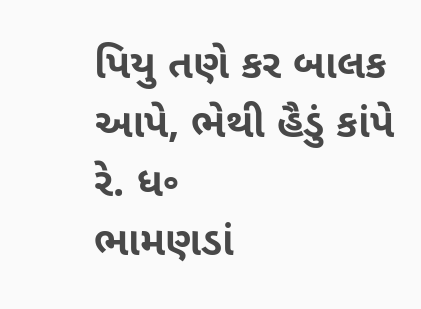પિયુ તણે કર બાલક આપે, ભેથી હૈડું કાંપે રે. ધ૰
ભામણડાં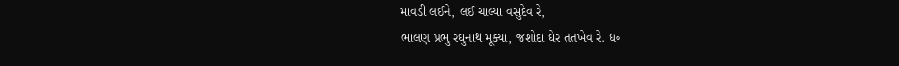માવડી લઈને, લઈ ચાલ્યા વસુદેવ રે,
ભાલણ પ્રભુ રઘુનાથ મૂક્યા, જશોદા ઘેર તતખેવ રે. ધ૰